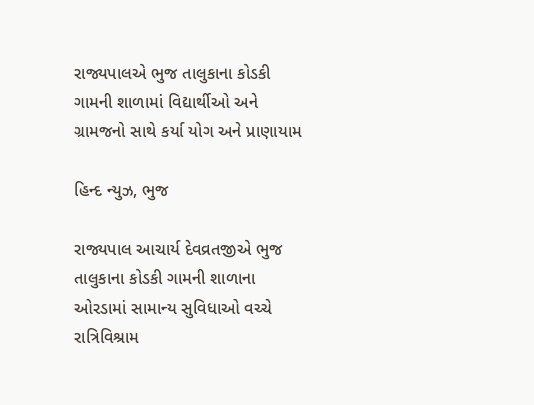રાજ્યપાલએ ભુજ તાલુકાના કોડકી ગામની શાળામાં વિદ્યાર્થીઓ અને ગ્રામજનો સાથે કર્યા યોગ અને પ્રાણાયામ

હિન્દ ન્યુઝ, ભુજ

રાજ્યપાલ આચાર્ય દેવવ્રતજીએ ભુજ તાલુકાના કોડકી ગામની શાળાના ઓરડામાં સામાન્ય સુવિધાઓ વચ્ચે રાત્રિવિશ્રામ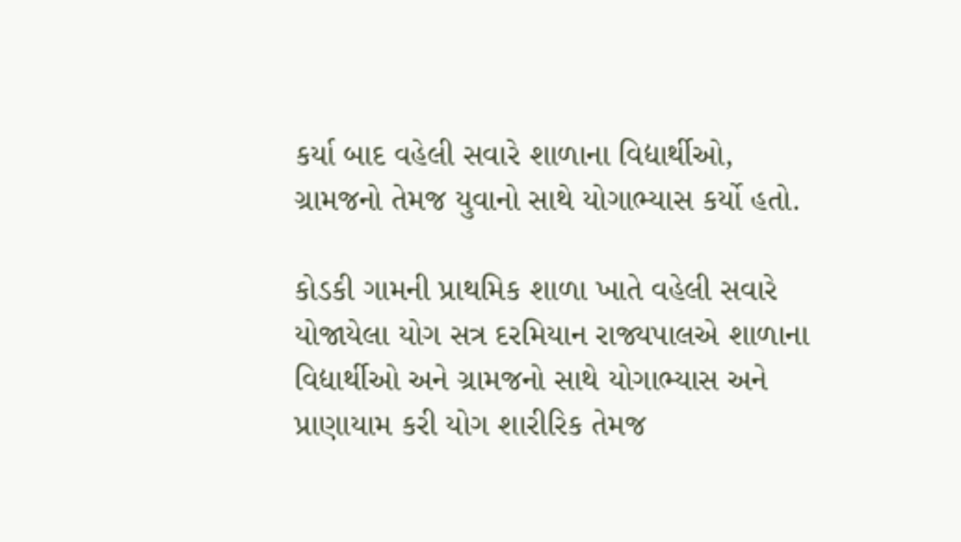કર્યા બાદ વહેલી સવારે શાળાના વિદ્યાર્થીઓ, ગ્રામજનો તેમજ યુવાનો સાથે યોગાભ્યાસ કર્યો હતો.

કોડકી ગામની પ્રાથમિક શાળા ખાતે વહેલી સવારે યોજાયેલા યોગ સત્ર દરમિયાન રાજ્યપાલએ શાળાના વિદ્યાર્થીઓ અને ગ્રામજનો સાથે યોગાભ્યાસ અને પ્રાણાયામ કરી યોગ શારીરિક તેમજ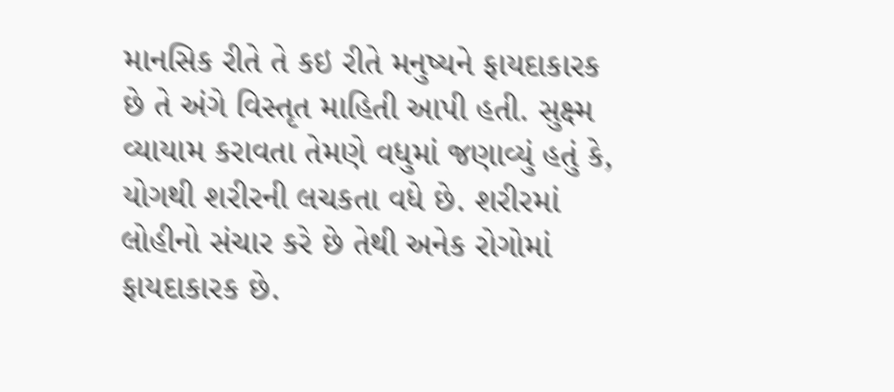માનસિક રીતે તે કઇ રીતે મનુષ્યને ફાયદાકારક છે તે અંગે વિસ્તૃત માહિતી આપી હતી. સુક્ષ્મ વ્યાયામ કરાવતા તેમણે વધુમાં જણાવ્યું હતું કે, યોગથી શરીરની લચકતા વધે છે. શરીરમાં લોહીનો સંચાર કરે છે તેથી અનેક રોગોમાં ફાયદાકારક છે.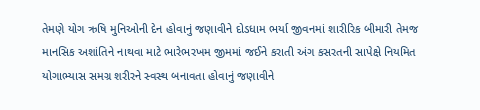તેમણે યોગ ઋષિ મુનિઓની દેન હોવાનું જણાવીને દોડધામ ભર્યા જીવનમાં શારીરિક બીમારી તેમજ માનસિક અશાંતિને નાથવા માટે ભારેભરખમ જીમમાં જઈને કરાતી અંગ કસરતની સાપેક્ષે નિયમિત યોગાભ્યાસ સમગ્ર શરીરને સ્વસ્થ બનાવતા હોવાનું જણાવીને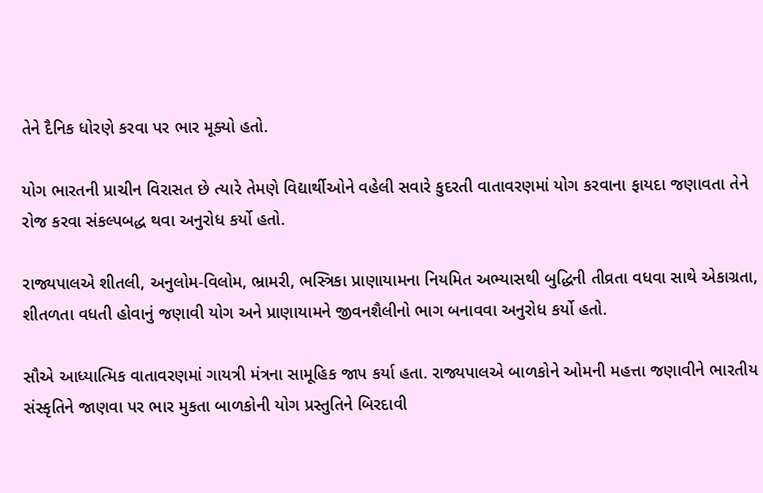તેને દૈનિક ધોરણે કરવા પર ભાર મૂક્યો હતો.

યોગ ભારતની પ્રાચીન વિરાસત છે ત્યારે તેમણે વિદ્યાર્થીઓને વહેલી સવારે કુદરતી વાતાવરણમાં યોગ કરવાના ફાયદા જણાવતા તેને રોજ કરવા સંકલ્પબદ્ધ થવા અનુરોધ કર્યો હતો.

રાજ્યપાલએ શીતલી, અનુલોમ-વિલોમ, ભ્રામરી, ભસ્ત્રિકા પ્રાણાયામના નિયમિત અભ્યાસથી બુદ્ધિની તીવ્રતા વધવા સાથે એકાગ્રતા, શીતળતા વધતી હોવાનું જણાવી યોગ અને પ્રાણાયામને જીવનશૈલીનો ભાગ બનાવવા અનુરોધ કર્યો હતો.

સૌએ આધ્યાત્મિક વાતાવરણમાં ગાયત્રી મંત્રના સામૂહિક જાપ કર્યા હતા. રાજ્યપાલએ બાળકોને ઓમની મહત્તા જણાવીને ભારતીય સંસ્કૃતિને જાણવા પર ભાર મુકતા બાળકોની યોગ પ્રસ્તુતિને બિરદાવી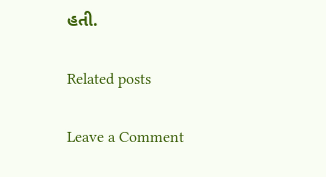હતી.

Related posts

Leave a Comment